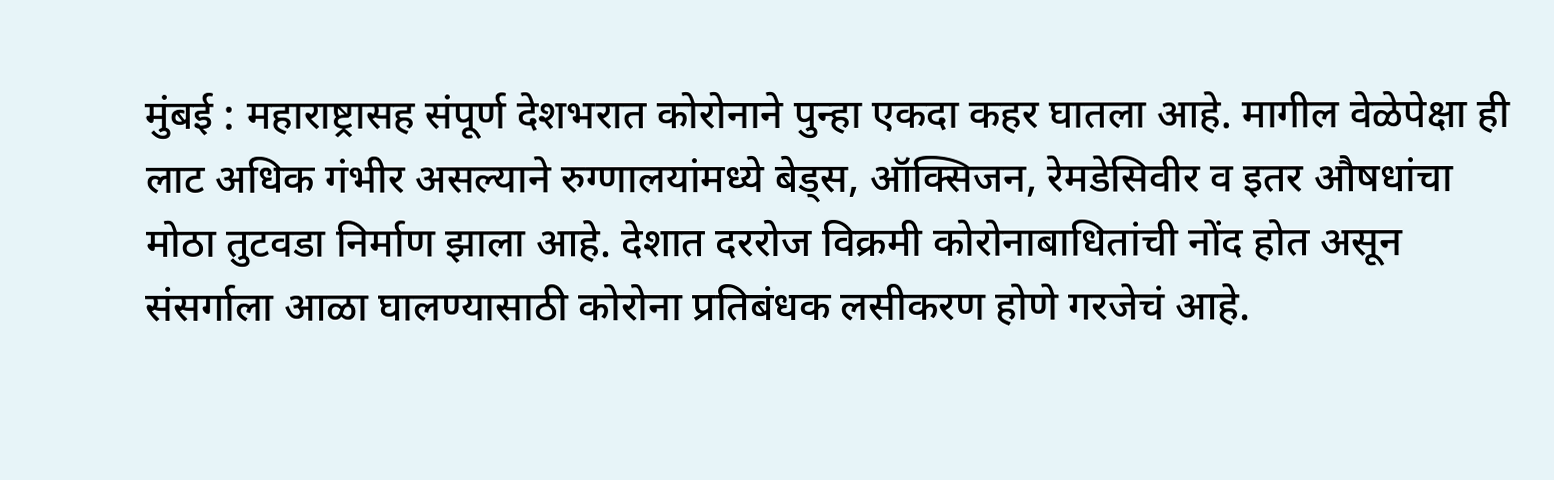मुंबई : महाराष्ट्रासह संपूर्ण देशभरात कोरोनाने पुन्हा एकदा कहर घातला आहे. मागील वेळेपेक्षा ही लाट अधिक गंभीर असल्याने रुग्णालयांमध्ये बेड्स, ऑक्सिजन, रेमडेसिवीर व इतर औषधांचा मोठा तुटवडा निर्माण झाला आहे. देशात दररोज विक्रमी कोरोनाबाधितांची नोंद होत असून संसर्गाला आळा घालण्यासाठी कोरोना प्रतिबंधक लसीकरण होणे गरजेचं आहे.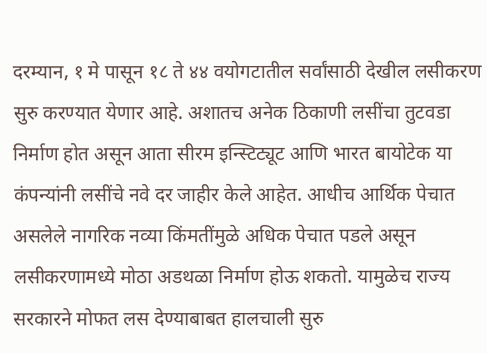दरम्यान, १ मे पासून १८ ते ४४ वयोगटातील सर्वांसाठी देखील लसीकरण सुरु करण्यात येणार आहे. अशातच अनेक ठिकाणी लसींचा तुटवडा निर्माण होत असून आता सीरम इन्स्टिट्यूट आणि भारत बायोटेक या कंपन्यांनी लसींचे नवे दर जाहीर केले आहेत. आधीच आर्थिक पेचात असलेले नागरिक नव्या किंमतींमुळे अधिक पेचात पडले असून लसीकरणामध्ये मोठा अडथळा निर्माण होऊ शकतो. यामुळेच राज्य सरकारने मोफत लस देण्याबाबत हालचाली सुरु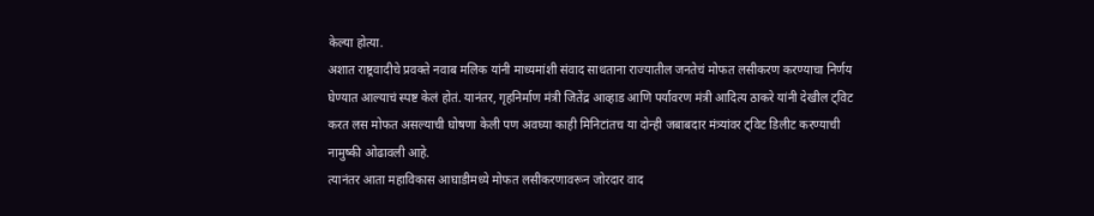केल्या होत्या.
अशात राष्ट्रवादीचे प्रवक्ते नवाब मलिक यांनी माध्यमांशी संवाद साधताना राज्यातील जनतेचं मोफत लसीकरण करण्याचा निर्णय घेण्यात आल्याचं स्पष्ट केलं होतं. यानंतर, गृहनिर्माण मंत्री जितेंद्र आव्हाड आणि पर्यावरण मंत्री आदित्य ठाकरे यांनी देखील ट्विट करत लस मोफत असल्याची घोषणा केली पण अवघ्या काही मिनिटांतच या दोन्ही जबाबदार मंत्र्यांवर ट्विट डिलीट करण्याची नामुष्की ओढावली आहे.
त्यानंतर आता महाविकास आघाडीमध्ये मोफत लसीकरणावरून जोरदार वाद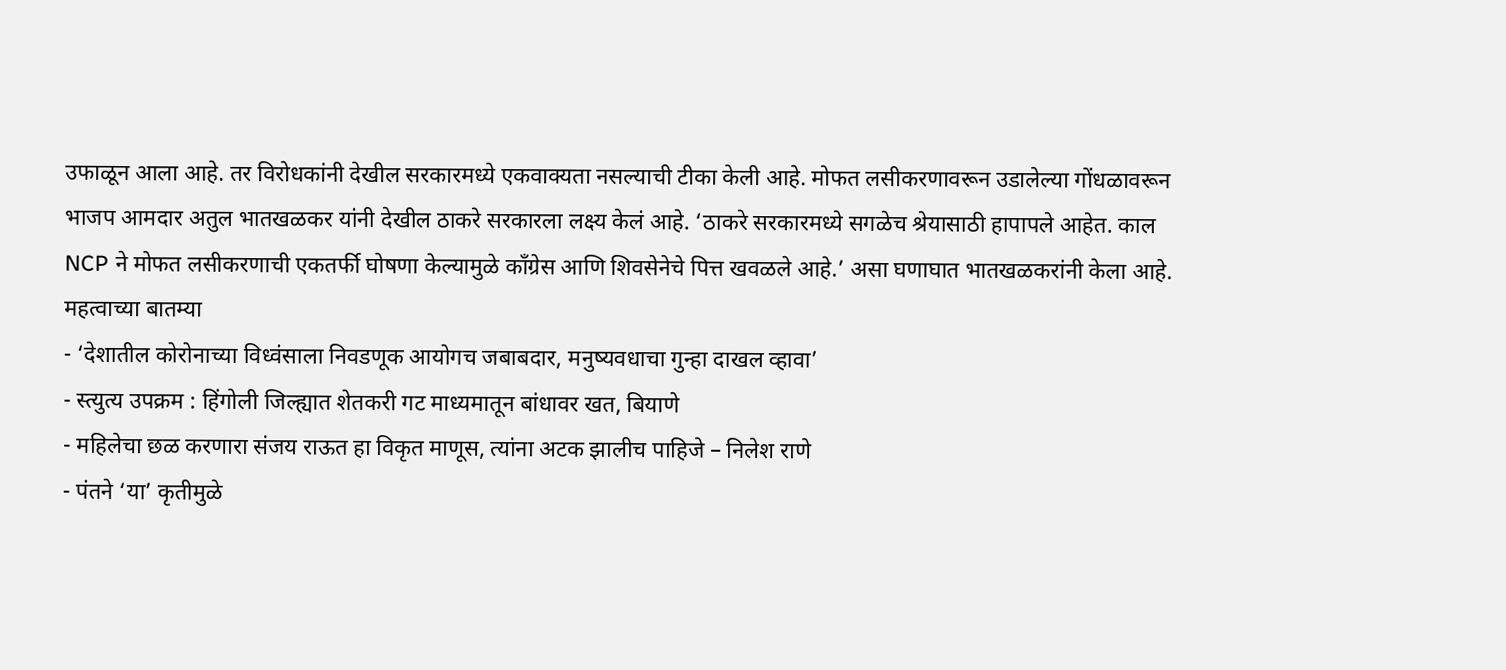उफाळून आला आहे. तर विरोधकांनी देखील सरकारमध्ये एकवाक्यता नसल्याची टीका केली आहे. मोफत लसीकरणावरून उडालेल्या गोंधळावरून भाजप आमदार अतुल भातखळकर यांनी देखील ठाकरे सरकारला लक्ष्य केलं आहे. ‘ठाकरे सरकारमध्ये सगळेच श्रेयासाठी हापापले आहेत. काल NCP ने मोफत लसीकरणाची एकतर्फी घोषणा केल्यामुळे काँग्रेस आणि शिवसेनेचे पित्त खवळले आहे.’ असा घणाघात भातखळकरांनी केला आहे.
महत्वाच्या बातम्या
- ‘देशातील कोरोनाच्या विध्वंसाला निवडणूक आयोगच जबाबदार, मनुष्यवधाचा गुन्हा दाखल व्हावा’
- स्त्युत्य उपक्रम : हिंगोली जिल्ह्यात शेतकरी गट माध्यमातून बांधावर खत, बियाणे
- महिलेचा छळ करणारा संजय राऊत हा विकृत माणूस, त्यांना अटक झालीच पाहिजे – निलेश राणे
- पंतने ‘या’ कृतीमुळे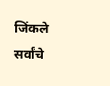जिंकले सर्वांचे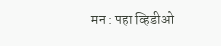मन : पहा व्हिडीओ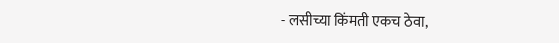- लसीच्या किंमती एकच ठेवा,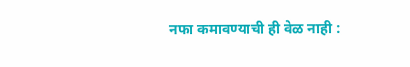नफा कमावण्याची ही वेळ नाही :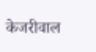केजरीवाल